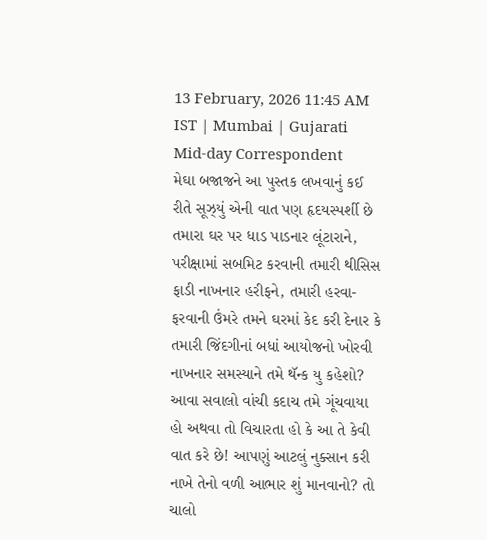13 February, 2026 11:45 AM IST | Mumbai | Gujarati Mid-day Correspondent
મેઘા બજાજને આ પુસ્તક લખવાનું કઈ રીતે સૂઝ્યું એની વાત પણ હૃદયસ્પર્શી છે
તમારા ઘર પર ધાડ પાડનાર લૂંટારાને, પરીક્ષામાં સબમિટ કરવાની તમારી થીસિસ ફાડી નાખનાર હરીફને, તમારી હરવા-ફરવાની ઉંમરે તમને ઘરમાં કેદ કરી દેનાર કે તમારી જિંદગીનાં બધાં આયોજનો ખોરવી નાખનાર સમસ્યાને તમે થૅન્ક યુ કહેશો? આવા સવાલો વાંચી કદાચ તમે ગૂંચવાયા હો અથવા તો વિચારતા હો કે આ તે કેવી વાત કરે છે! આપણું આટલું નુક્સાન કરી નાખે તેનો વળી આભાર શું માનવાનો? તો ચાલો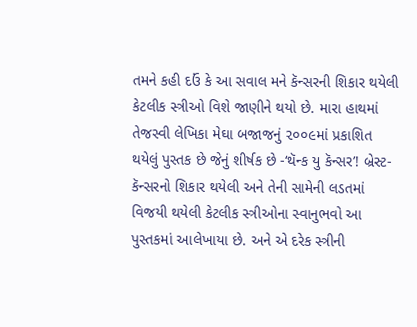તમને કહી દઉં કે આ સવાલ મને કૅન્સરની શિકાર થયેલી કેટલીક સ્ત્રીઓ વિશે જાણીને થયો છે. મારા હાથમાં તેજસ્વી લેખિકા મેઘા બજાજનું ૨૦૦૯માં પ્રકાશિત થયેલું પુસ્તક છે જેનું શીર્ષક છે -‘થૅન્ક યુ કૅન્સર’! બ્રેસ્ટ-કૅન્સરનો શિકાર થયેલી અને તેની સામેની લડતમાં વિજયી થયેલી કેટલીક સ્ત્રીઓના સ્વાનુભવો આ પુસ્તકમાં આલેખાયા છે. અને એ દરેક સ્ત્રીની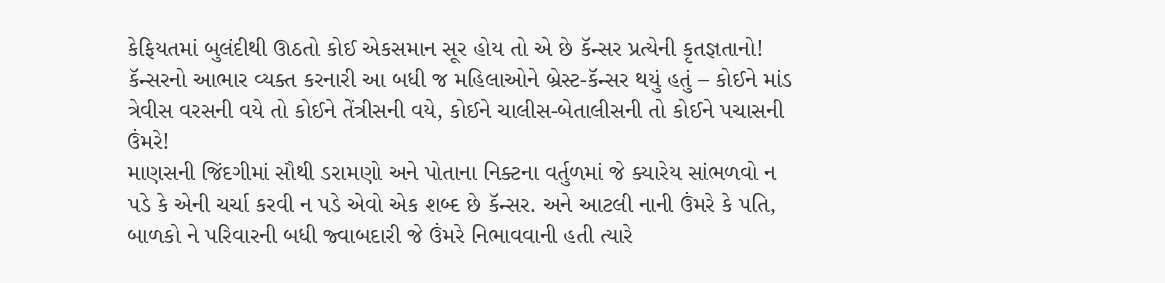કેફિયતમાં બુલંદીથી ઊઠતો કોઈ એકસમાન સૂર હોય તો એ છે કૅન્સર પ્રત્યેની કૃતજ્ઞતાનો! કૅન્સરનો આભાર વ્યક્ત કરનારી આ બધી જ મહિલાઓને બ્રેસ્ટ-કૅન્સર થયું હતું – કોઈને માંડ ત્રેવીસ વરસની વયે તો કોઈને તેંત્રીસની વયે, કોઈને ચાલીસ-બેતાલીસની તો કોઈને પચાસની ઉંમરે!
માણસની જિંદગીમાં સૌથી ડરામણો અને પોતાના નિક્ટના વર્તુળમાં જે ક્યારેય સાંભળવો ન પડે કે એની ચર્ચા કરવી ન પડે એવો એક શબ્દ છે કૅન્સર. અને આટલી નાની ઉંમરે કે પતિ, બાળકો ને પરિવારની બધી જ્વાબદારી જે ઉંમરે નિભાવવાની હતી ત્યારે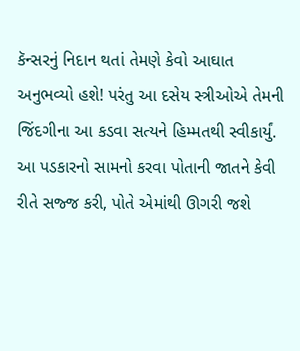કૅન્સરનું નિદાન થતાં તેમણે કેવો આઘાત અનુભવ્યો હશે! પરંતુ આ દસેય સ્ત્રીઓએ તેમની જિંદગીના આ કડવા સત્યને હિમ્મતથી સ્વીકાર્યું. આ પડકારનો સામનો કરવા પોતાની જાતને કેવી રીતે સજ્જ કરી, પોતે એમાંથી ઊગરી જશે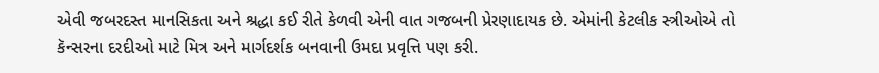એવી જબરદસ્ત માનસિકતા અને શ્રદ્ધા કઈ રીતે કેળવી એની વાત ગજબની પ્રેરણાદાયક છે. એમાંની કેટલીક સ્ત્રીઓએ તો કૅન્સરના દરદીઓ માટે મિત્ર અને માર્ગદર્શક બનવાની ઉમદા પ્રવૃત્તિ પણ કરી.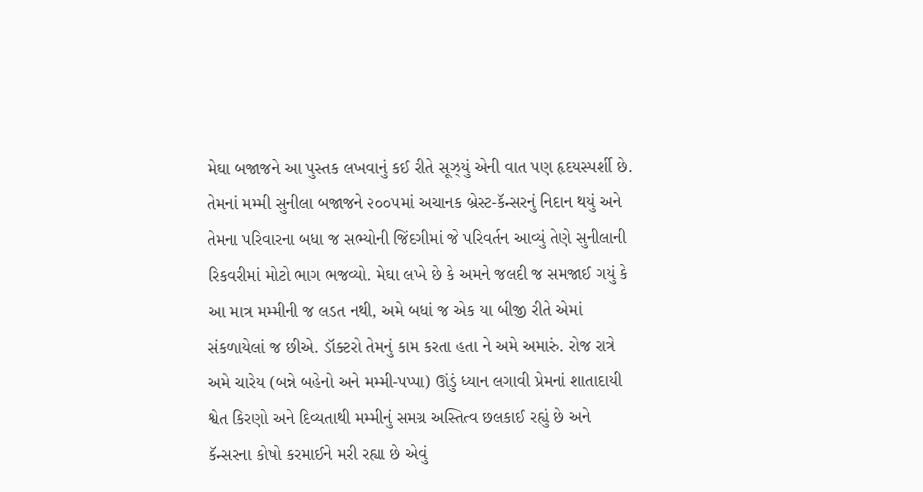મેઘા બજાજને આ પુસ્તક લખવાનું કઈ રીતે સૂઝ્યું એની વાત પણ હૃદયસ્પર્શી છે. તેમનાં મમ્મી સુનીલા બજાજને ૨૦૦૫માં અચાનક બ્રેસ્ટ-કૅન્સરનું નિદાન થયું અને તેમના પરિવારના બધા જ સભ્યોની જિંદગીમાં જે પરિવર્તન આવ્યું તેણે સુનીલાની રિકવરીમાં મોટો ભાગ ભજવ્યો. મેઘા લખે છે કે અમને જલદી જ સમજાઈ ગયું કે આ માત્ર મમ્મીની જ લડત નથી, અમે બધાં જ એક યા બીજી રીતે એમાં સંકળાયેલાં જ છીએ. ડૉક્ટરો તેમનું કામ કરતા હતા ને અમે અમારું. રોજ રાત્રે અમે ચારેય (બન્ને બહેનો અને મમ્મી-પપ્પા) ઊંડું ધ્યાન લગાવી પ્રેમનાં શાતાદાયી શ્વેત કિરણો અને દિવ્યતાથી મમ્મીનું સમગ્ર અસ્તિત્વ છલકાઈ રહ્યું છે અને કૅન્સરના કોષો કરમાઈને મરી રહ્યા છે એવું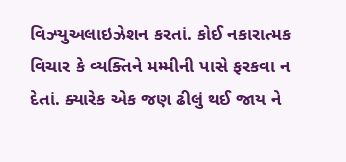વિઝ્યુઅલાઇઝેશન કરતાં. કોઈ નકારાત્મક વિચાર કે વ્યક્તિને મમ્મીની પાસે ફરકવા ન દેતાં. ક્યારેક એક જણ ઢીલું થઈ જાય ને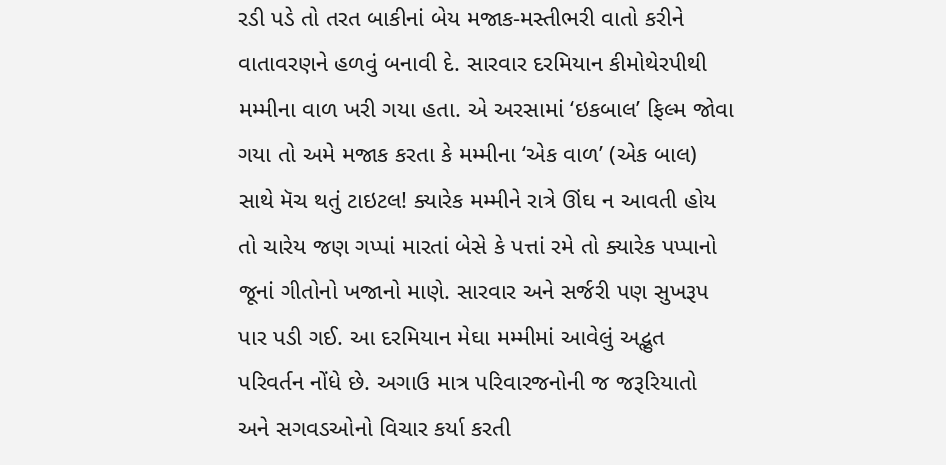રડી પડે તો તરત બાકીનાં બેય મજાક-મસ્તીભરી વાતો કરીને વાતાવરણને હળવું બનાવી દે. સારવાર દરમિયાન કીમોથેરપીથી મમ્મીના વાળ ખરી ગયા હતા. એ અરસામાં ‘ઇકબાલ’ ફિલ્મ જોવા ગયા તો અમે મજાક કરતા કે મમ્મીના ‘એક વાળ’ (એક બાલ) સાથે મૅચ થતું ટાઇટલ! ક્યારેક મમ્મીને રાત્રે ઊંઘ ન આવતી હોય તો ચારેય જણ ગપ્પાં મારતાં બેસે કે પત્તાં રમે તો ક્યારેક પપ્પાનો જૂનાં ગીતોનો ખજાનો માણે. સારવાર અને સર્જરી પણ સુખરૂપ પાર પડી ગઈ. આ દરમિયાન મેઘા મમ્મીમાં આવેલું અદ્ભુત પરિવર્તન નોંધે છે. અગાઉ માત્ર પરિવારજનોની જ જરૂરિયાતો અને સગવડઓનો વિચાર કર્યા કરતી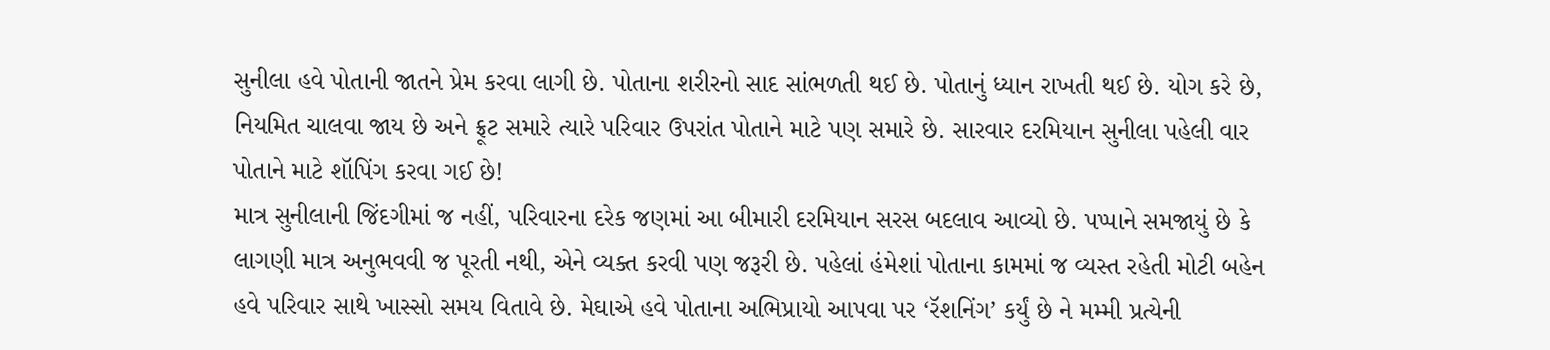સુનીલા હવે પોતાની જાતને પ્રેમ કરવા લાગી છે. પોતાના શરીરનો સાદ સાંભળતી થઈ છે. પોતાનું ધ્યાન રાખતી થઈ છે. યોગ કરે છે, નિયમિત ચાલવા જાય છે અને ફ્રૂટ સમારે ત્યારે પરિવાર ઉપરાંત પોતાને માટે પણ સમારે છે. સારવાર દરમિયાન સુનીલા પહેલી વાર પોતાને માટે શૉપિંગ કરવા ગઈ છે!
માત્ર સુનીલાની જિંદગીમાં જ નહીં, પરિવારના દરેક જણમાં આ બીમારી દરમિયાન સરસ બદલાવ આવ્યો છે. પપ્પાને સમજાયું છે કે લાગણી માત્ર અનુભવવી જ પૂરતી નથી, એને વ્યક્ત કરવી પણ જરૂરી છે. પહેલાં હંમેશાં પોતાના કામમાં જ વ્યસ્ત રહેતી મોટી બહેન હવે પરિવાર સાથે ખાસ્સો સમય વિતાવે છે. મેઘાએ હવે પોતાના અભિપ્રાયો આપવા પર ‘રૅશનિંગ’ કર્યું છે ને મમ્મી પ્રત્યેની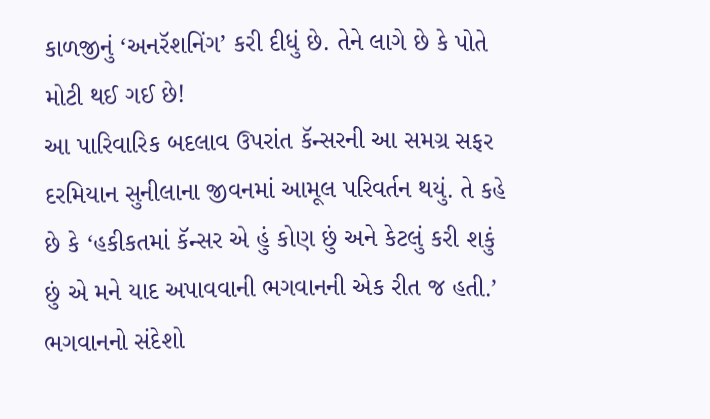કાળજીનું ‘અનરૅશનિંગ’ કરી દીધું છે. તેને લાગે છે કે પોતે મોટી થઈ ગઈ છે!
આ પારિવારિક બદલાવ ઉપરાંત કૅન્સરની આ સમગ્ર સફર દરમિયાન સુનીલાના જીવનમાં આમૂલ પરિવર્તન થયું. તે કહે છે કે ‘હકીકતમાં કૅન્સર એ હું કોણ છું અને કેટલું કરી શકું છું એ મને યાદ અપાવવાની ભગવાનની એક રીત જ હતી.’ ભગવાનનો સંદેશો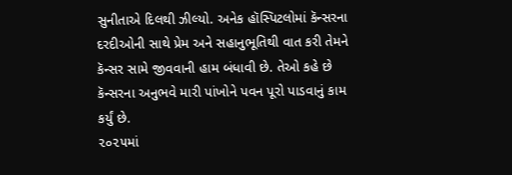સુનીતાએ દિલથી ઝીલ્યો. અનેક હૉસ્પિટલોમાં કૅન્સરના દરદીઓની સાથે પ્રેમ અને સહાનુભૂતિથી વાત કરી તેમને કૅન્સર સામે જીવવાની હામ બંધાવી છે. તેઓ કહે છે કૅન્સરના અનુભવે મારી પાંખોને પવન પૂરો પાડવાનું કામ કર્યું છે.
૨૦૨૫માં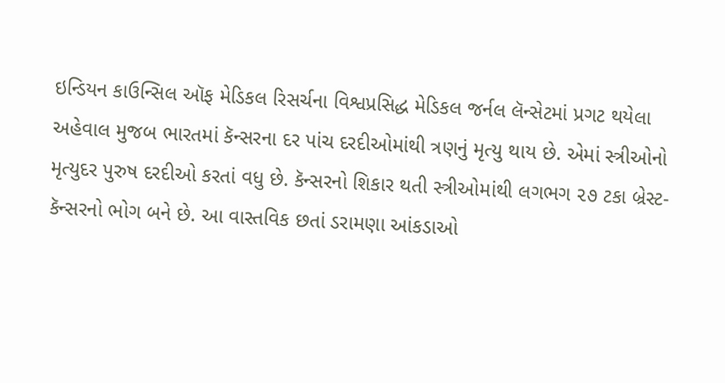ઇન્ડિયન કાઉન્સિલ ઑફ મેડિકલ રિસર્ચના વિશ્વપ્રસિદ્ધ મેડિકલ જર્નલ લૅન્સેટમાં પ્રગટ થયેલા અહેવાલ મુજબ ભારતમાં કૅન્સરના દર પાંચ દરદીઓમાંથી ત્રણનું મૃત્યુ થાય છે. એમાં સ્ત્રીઓનો મૃત્યુદર પુરુષ દરદીઓ કરતાં વધુ છે. કૅન્સરનો શિકાર થતી સ્ત્રીઓમાંથી લગભગ ૨૭ ટકા બ્રેસ્ટ-કૅન્સરનો ભોગ બને છે. આ વાસ્તવિક છતાં ડરામણા આંકડાઓ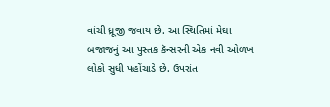વાંચી ધ્રૂજી જવાય છે. આ સ્થિતિમાં મેઘા બજાજનું આ પુસ્તક કૅન્સરની એક નવી ઓળખ લોકો સુધી પહોંચાડે છે. ઉપરાંત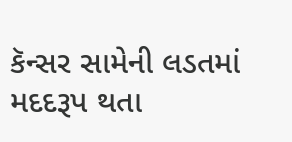કૅન્સર સામેની લડતમાં મદદરૂપ થતા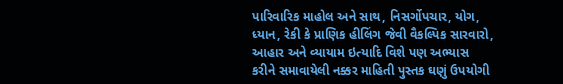પારિવારિક માહોલ અને સાથ, નિસર્ગોપચાર, યોગ, ધ્યાન, રેકી કે પ્રાણિક હીલિંગ જેવી વૈકલ્પિક સારવારો, આહાર અને વ્યાયામ ઇત્યાદિ વિશે પણ અભ્યાસ કરીને સમાવાયેલી નક્કર માહિતી પુસ્તક ઘણું ઉપયોગી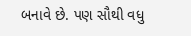બનાવે છે. પણ સૌથી વધુ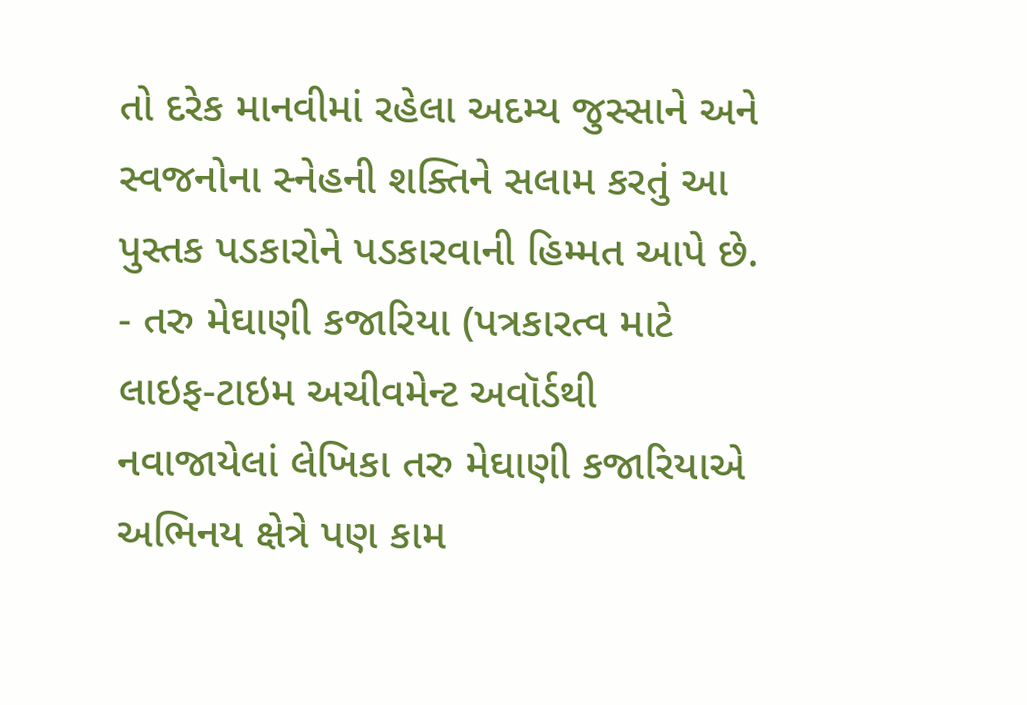તો દરેક માનવીમાં રહેલા અદમ્ય જુસ્સાને અને સ્વજનોના સ્નેહની શક્તિને સલામ કરતું આ પુસ્તક પડકારોને પડકારવાની હિમ્મત આપે છે.
- તરુ મેઘાણી કજારિયા (પત્રકારત્વ માટે લાઇફ-ટાઇમ અચીવમેન્ટ અવૉર્ડથી નવાજાયેલાં લેખિકા તરુ મેઘાણી કજારિયાએ અભિનય ક્ષેત્રે પણ કામ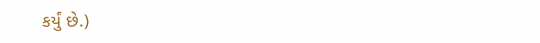કર્યું છે.)